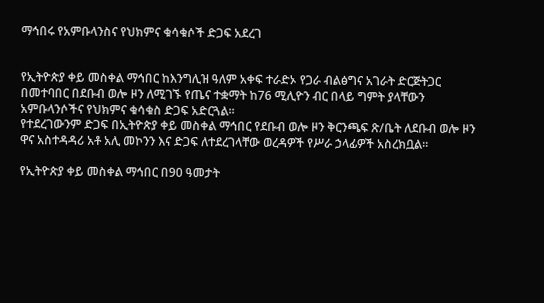ማኅበሩ የአምቡላንስና የህክምና ቁሳቁሶች ድጋፍ አደረገ


የኢትዮጵያ ቀይ መስቀል ማኅበር ከእንግሊዝ ዓለም አቀፍ ተራድኦ የጋራ ብልፅግና አገራት ድርጅትጋር በመተባበር በደቡብ ወሎ ዞን ለሚገኙ የጤና ተቋማት ከ76 ሚሊዮን ብር በላይ ግምት ያላቸውን አምቡላንሶችና የህክምና ቁሳቁስ ድጋፍ አድርጓል።
የተደረገውንም ድጋፍ በኢትዮጵያ ቀይ መስቀል ማኅበር የደቡብ ወሎ ዞን ቅርንጫፍ ጽ/ቤት ለደቡብ ወሎ ዞን ዋና አስተዳዳሪ አቶ አሊ መኮንን እና ድጋፍ ለተደረገላቸው ወረዳዎች የሥራ ኃላፊዎች አስረክቧል።

የኢትዮጵያ ቀይ መስቀል ማኅበር በ90 ዓመታት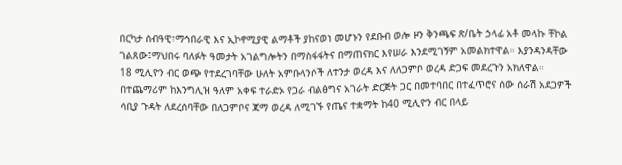በርካታ ሰብዓዊ፣ማኅበራዊ እና ኢኮኖሚያዊ ልማቶች ያከናወነ መሆኑን የደቡብ ወሎ ዞን ቅንጫፍ ጽ/ቤት ኃላፊ አቶ መላኩ ቸኮል ገልጸው፤ማህበሩ ባለፉት ዓመታት አገልግሎትን በማስፋፋትና በማጠናክር እየሠራ እንደሚገኝም አመልክተዋል። እያንዳንዳቸው 18 ሚሊዮን ብር ወጭ የተደረገባቸው ሁለት አምቡላንሶች ለተንታ ወረዳ እና ለለጋምቦ ወረዳ ድጋፍ መደረጉን አክለዋል።
በተጨማሪም ከእንግሊዝ ዓለም አቀፍ ተራድኦ የጋራ ብልፅግና አገራት ድርጅት ጋር በመተባበር በተፈጥሮና ሰው ሰራሽ አደጋዎች ሳቢያ ጉዳት ለደረሰባቸው በለጋምቦና ጃማ ወረዳ ለሚገኙ የጤና ተቋማት ከ40 ሚሊዮን ብር በላይ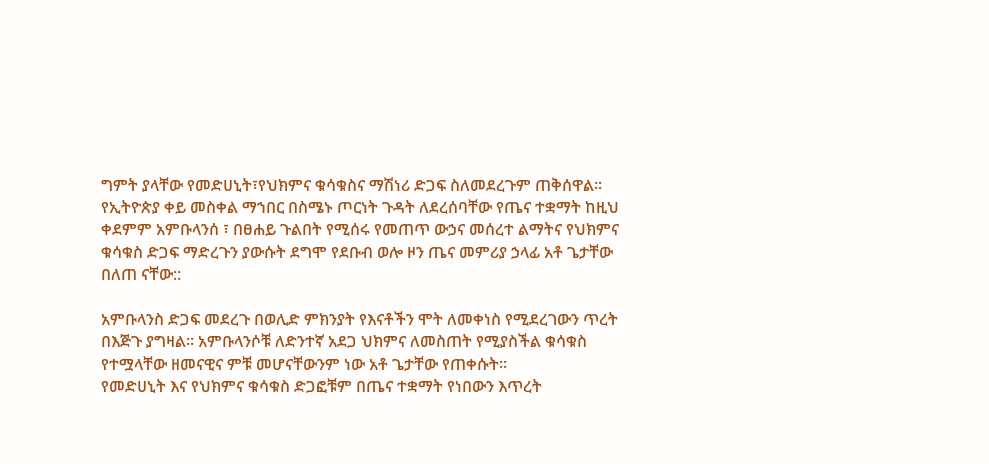ግምት ያላቸው የመድሀኒት፣የህክምና ቁሳቁስና ማሽነሪ ድጋፍ ስለመደረጉም ጠቅሰዋል።
የኢትዮጵያ ቀይ መስቀል ማኀበር በስሜኑ ጦርነት ጉዳት ለደረሰባቸው የጤና ተቋማት ከዚህ ቀደምም አምቡላንሰ ፣ በፀሐይ ጉልበት የሚሰሩ የመጠጥ ውኃና መሰረተ ልማትና የህክምና ቁሳቁስ ድጋፍ ማድረጉን ያውሱት ደግሞ የደቡብ ወሎ ዞን ጤና መምሪያ ኃላፊ አቶ ጌታቸው በለጠ ናቸው::

አምቡላንስ ድጋፍ መደረጉ በወሊድ ምክንያት የእናቶችን ሞት ለመቀነስ የሚደረገውን ጥረት በእጅጉ ያግዛል። አምቡላንሶቹ ለድንተኛ አደጋ ህክምና ለመስጠት የሚያስችል ቁሳቁስ የተሟላቸው ዘመናዊና ምቹ መሆናቸውንም ነው አቶ ጌታቸው የጠቀሱት።
የመድሀኒት እና የህክምና ቁሳቁስ ድጋፎቹም በጤና ተቋማት የነበውን እጥረት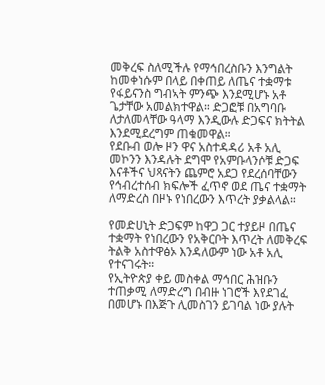መቅረፍ ስለሚችሉ የማኅበረስቡን እንግልት ከመቀነሱም በላይ በቀጠይ ለጤና ተቋማቱ የፋይናንስ ግብኣት ምንጭ እንደሚሆኑ አቶ ጌታቸው አመልክተዋል። ድጋፎቹ በአግባቡ ለታለመላቸው ዓላማ እንዲውሉ ድጋፍና ክትትል እንደሚደረግም ጠቁመዋል።
የደቡብ ወሎ ዞን ዋና አስተዳዳሪ አቶ አሊ መኮንን እንዳሉት ደግሞ የአምቡላንሶቹ ድጋፍ እናቶችና ህጻናትን ጨምሮ አደጋ የደረሰባቸውን የኅብረተሰብ ክፍሎች ፈጥኖ ወደ ጤና ተቋማት ለማድረስ በዞኑ የነበረውን እጥረት ያቃልላል።

የመድሀኒት ድጋፍም ከዋጋ ጋር ተያይዞ በጤና ተቋማት የነበረውን የአቅርቦት እጥረት ለመቅረፍ ትልቅ አስተዋፅኦ እንዳለውም ነው አቶ አሊ የተናገሩት።
የኢትዮጵያ ቀይ መስቀል ማኅበር ሕዝቡን ተጠቃሚ ለማድረግ በብዙ ነገሮች እየደገፈ በመሆኑ በእጅጉ ሊመስገን ይገባል ነው ያሉት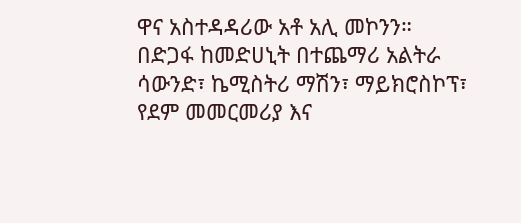ዋና አስተዳዳሪው አቶ አሊ መኮንን።
በድጋፋ ከመድሀኒት በተጨማሪ አልትራ ሳውንድ፣ ኬሚስትሪ ማሽን፣ ማይክሮስኮፕ፣ የደም መመርመሪያ እና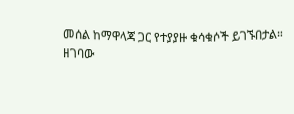መሰል ከማዋላጃ ጋር የተያያዙ ቁሳቁሶች ይገኙበታል።
ዘገባው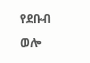የደቡብ ወሎ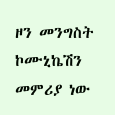ዞን መንግስት ኮሙኒኬሽን መምሪያ ነው